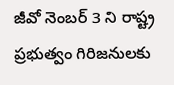జీవో నెంబర్ 3 ని రాష్ట్ర ప్రభుత్వం గిరిజనులకు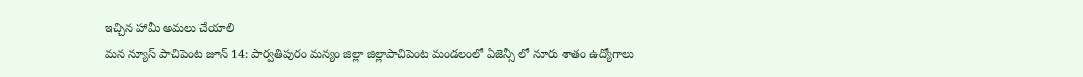ఇచ్చిన హామీ అమలు చేయాలి
మన న్యూస్ పాచిపెంట జూన్ 14: పార్వతిపురం మన్యం జిల్లా జిల్లాపాచిపెంట మండలంలో ఏజెన్సీ లో నూరు శాతం ఉద్యోగాలు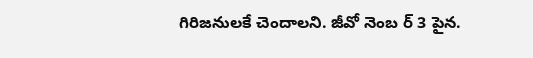గిరిజనులకే చెందాలని. జీవో నెంబ ర్ 3 పైన.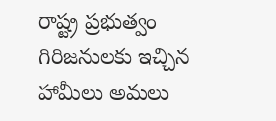రాష్ట్ర ప్రభుత్వం గిరిజనులకు ఇచ్చిన హామీలు అమలు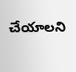చేయాలని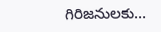గిరిజనులకు…